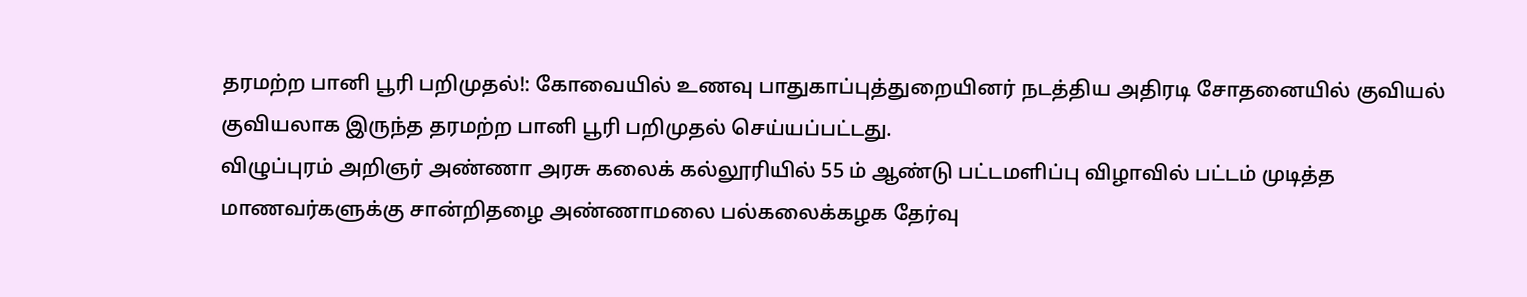தரமற்ற பானி பூரி பறிமுதல்!: கோவையில் உணவு பாதுகாப்புத்துறையினர் நடத்திய அதிரடி சோதனையில் குவியல் குவியலாக இருந்த தரமற்ற பானி பூரி பறிமுதல் செய்யப்பட்டது.
விழுப்புரம் அறிஞர் அண்ணா அரசு கலைக் கல்லூரியில் 55 ம் ஆண்டு பட்டமளிப்பு விழாவில் பட்டம் முடித்த மாணவர்களுக்கு சான்றிதழை அண்ணாமலை பல்கலைக்கழக தேர்வு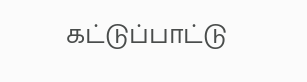கட்டுப்பாட்டு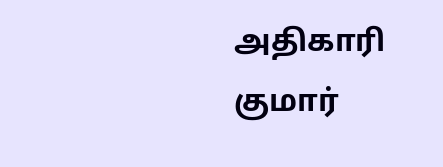அதிகாரி குமார்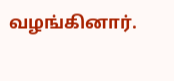வழங்கினார்.